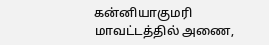கன்னியாகுமரி மாவட்டத்தில் அணை,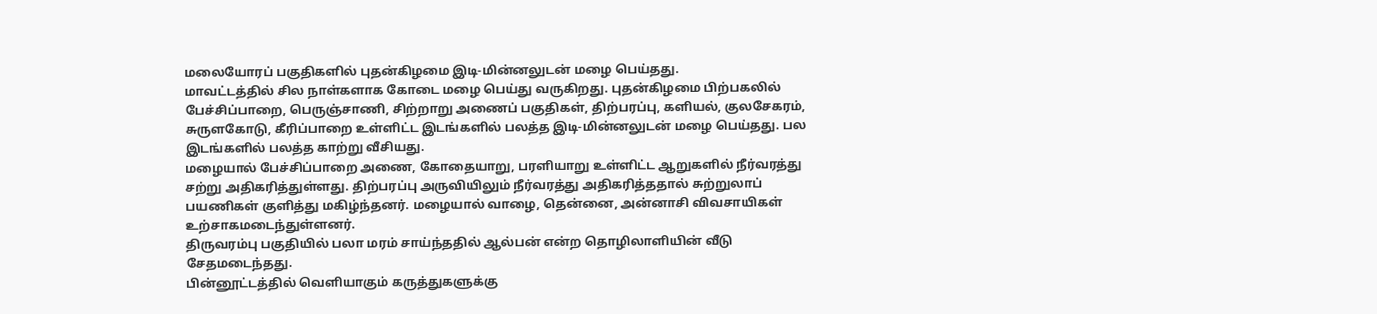மலையோரப் பகுதிகளில் புதன்கிழமை இடி-மின்னலுடன் மழை பெய்தது.
மாவட்டத்தில் சில நாள்களாக கோடை மழை பெய்து வருகிறது. புதன்கிழமை பிற்பகலில் பேச்சிப்பாறை, பெருஞ்சாணி, சிற்றாறு அணைப் பகுதிகள், திற்பரப்பு, களியல், குலசேகரம், சுருளகோடு, கீரிப்பாறை உள்ளிட்ட இடங்களில் பலத்த இடி-மின்னலுடன் மழை பெய்தது. பல இடங்களில் பலத்த காற்று வீசியது.
மழையால் பேச்சிப்பாறை அணை, கோதையாறு, பரளியாறு உள்ளிட்ட ஆறுகளில் நீர்வரத்து சற்று அதிகரித்துள்ளது. திற்பரப்பு அருவியிலும் நீர்வரத்து அதிகரித்ததால் சுற்றுலாப் பயணிகள் குளித்து மகிழ்ந்தனர். மழையால் வாழை, தென்னை, அன்னாசி விவசாயிகள் உற்சாகமடைந்துள்ளனர்.
திருவரம்பு பகுதியில் பலா மரம் சாய்ந்ததில் ஆல்பன் என்ற தொழிலாளியின் வீடு சேதமடைந்தது.
பின்னூட்டத்தில் வெளியாகும் கருத்துகளுக்கு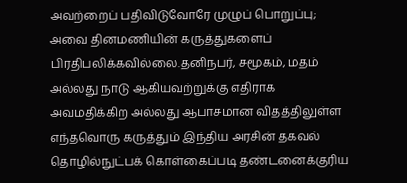அவற்றைப் பதிவிடுவோரே முழுப் பொறுப்பு; அவை தினமணியின் கருத்துகளைப் பிரதிபலிக்கவில்லை.தனிநபர், சமூகம், மதம் அல்லது நாடு ஆகியவற்றுக்கு எதிராக அவமதிக்கிற அல்லது ஆபாசமான விதத்திலுள்ள எந்தவொரு கருத்தும் இந்திய அரசின் தகவல் தொழில்நுட்பக் கொள்கைப்படி தண்டனைக்குரிய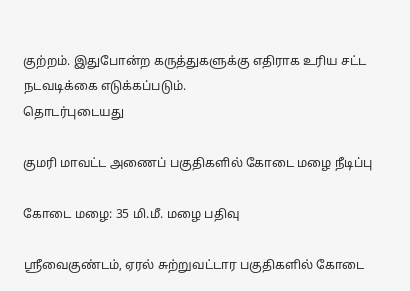குற்றம். இதுபோன்ற கருத்துகளுக்கு எதிராக உரிய சட்ட நடவடிக்கை எடுக்கப்படும்.
தொடர்புடையது

குமரி மாவட்ட அணைப் பகுதிகளில் கோடை மழை நீடிப்பு

கோடை மழை: 35 மி.மீ. மழை பதிவு

ஸ்ரீவைகுண்டம், ஏரல் சுற்றுவட்டார பகுதிகளில் கோடை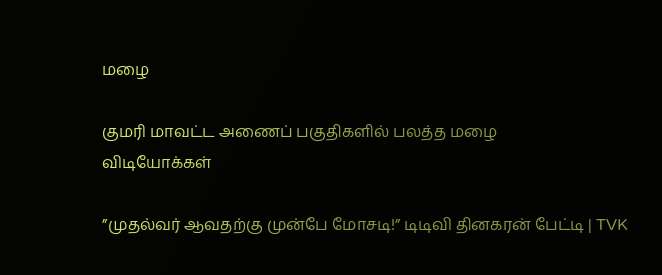மழை

குமரி மாவட்ட அணைப் பகுதிகளில் பலத்த மழை
விடியோக்கள்

”முதல்வர் ஆவதற்கு முன்பே மோசடி!” டிடிவி தினகரன் பேட்டி | TVK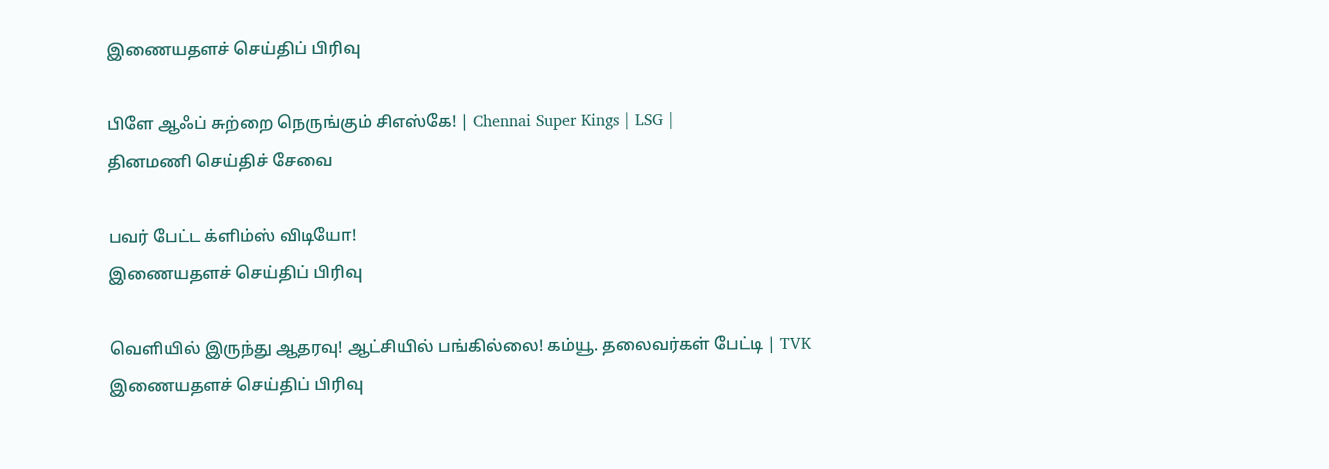இணையதளச் செய்திப் பிரிவு

பிளே ஆஃப் சுற்றை நெருங்கும் சிஎஸ்கே! | Chennai Super Kings | LSG |
தினமணி செய்திச் சேவை

பவர் பேட்ட க்ளிம்ஸ் விடியோ!
இணையதளச் செய்திப் பிரிவு

வெளியில் இருந்து ஆதரவு! ஆட்சியில் பங்கில்லை! கம்யூ. தலைவர்கள் பேட்டி | TVK
இணையதளச் செய்திப் பிரிவு